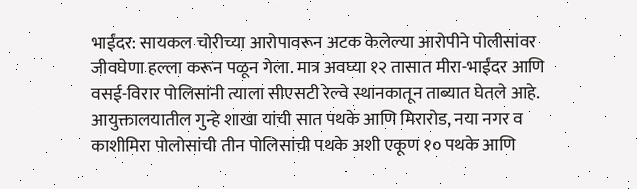भाईंदर: सायकल चोरीच्या आरोपावरून अटक केलेल्या आरोपीने पोलीसांवर जीवघेणा हल्ला करून पळून गेला. मात्र अवघ्या १२ तासात मीरा-भाईंदर आणि वसई-विरार पोलिसांनी त्याला सीएसटी रेल्वे स्थानकातून ताब्यात घेतले आहे.
आयुक्तालयातील गुन्हे शाखा यांची सात पथके आणि मिरारोड, नया नगर व काशीमिरा पोलोसांची तीन पोलिसांची पथके अशी एकूण १० पथके आणि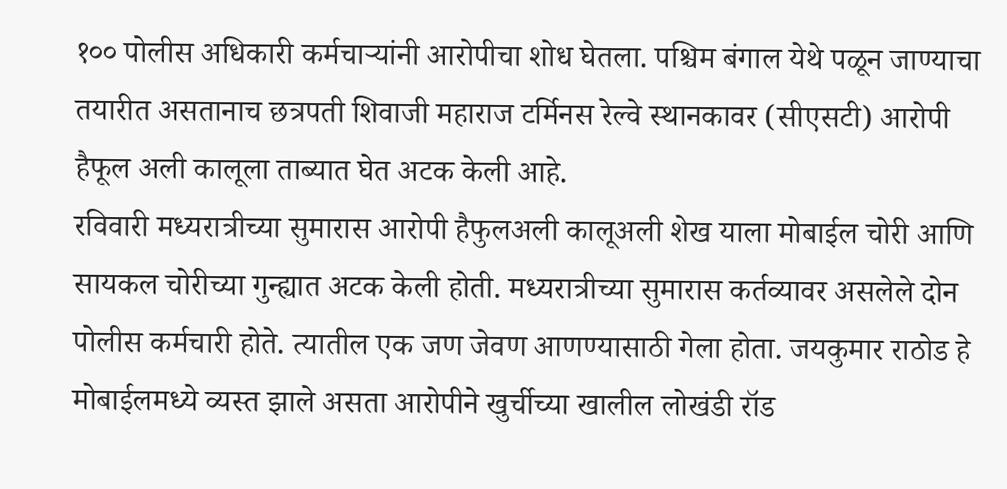१०० पोलीस अधिकारी कर्मचाऱ्यांनी आरोपीचा शोध घेतला. पश्चिम बंगाल येथे पळून जाण्याचा तयारीत असतानाच छत्रपती शिवाजी महाराज टर्मिनस रेल्वे स्थानकावर (सीएसटी) आरोपी हैफूल अली कालूला ताब्यात घेत अटक केली आहे.
रविवारी मध्यरात्रीच्या सुमारास आरोपी हैफुलअली कालूअली शेख याला मोबाईल चोरी आणि सायकल चोरीच्या गुन्ह्यात अटक केली होती. मध्यरात्रीच्या सुमारास कर्तव्यावर असलेले दोन पोलीस कर्मचारी होते. त्यातील एक जण जेवण आणण्यासाठी गेला होता. जयकुमार राठोड हे मोबाईलमध्ये व्यस्त झाले असता आरोपीने खुर्चीच्या खालील लोखंडी रॉड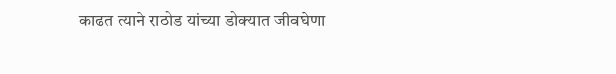काढत त्याने राठोड यांच्या डोक्यात जीवघेणा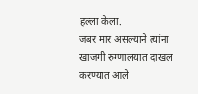हल्ला केला.
जबर मार असल्याने त्यांना खाजगी रुग्णालयात दाखल करण्यात आले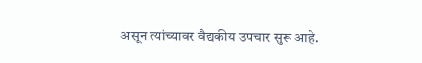असून त्यांच्यावर वैद्यकीय उपचार सुरू आहे.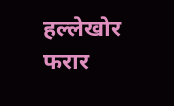हल्लेखोर फरार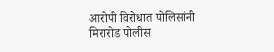आरोपी विरोधात पोलिसांनी मिरारोड पोलीस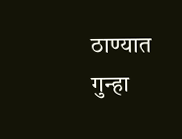ठाण्यात गुन्हा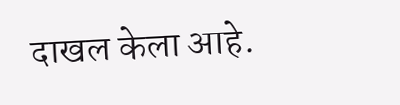दाखल केला आहे.